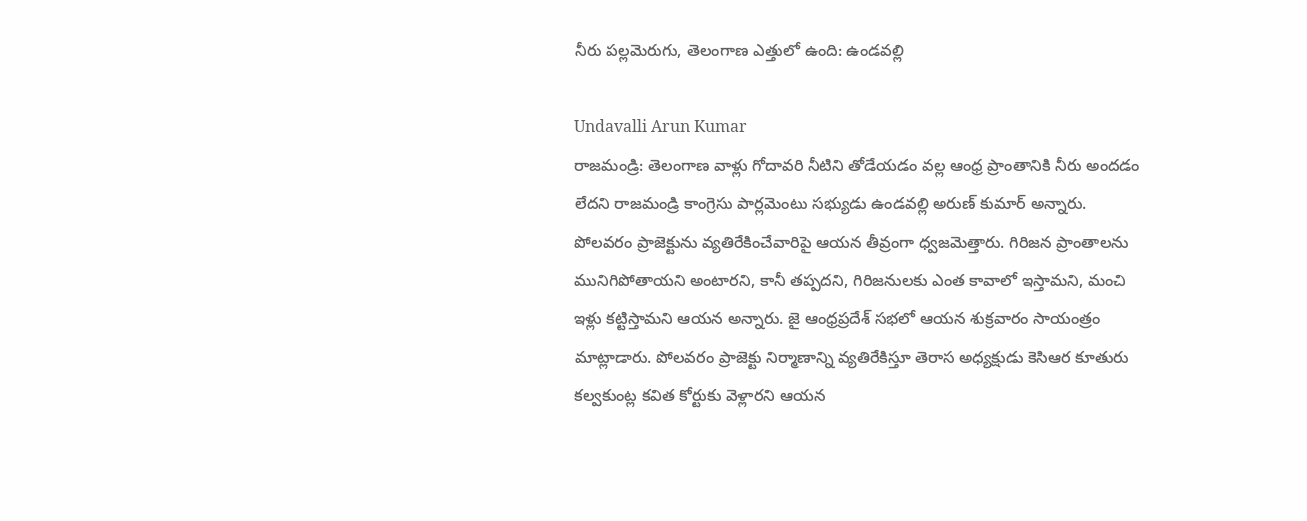నీరు పల్లమెరుగు, తెలంగాణ ఎత్తులో ఉంది: ఉండవల్లి

Undavalli Arun Kumar
రాజమండ్రి: తెలంగాణ వాళ్లు గోదావరి నీటిని తోడేయడం వల్ల ఆంధ్ర ప్రాంతానికి నీరు అందడం లేదని రాజమండ్రి కాంగ్రెసు పార్లమెంటు సభ్యుడు ఉండవల్లి అరుణ్ కుమార్ అన్నారు. పోలవరం ప్రాజెక్టును వ్యతిరేకించేవారిపై ఆయన తీవ్రంగా ధ్వజమెత్తారు. గిరిజన ప్రాంతాలను మునిగిపోతాయని అంటారని, కానీ తప్పదని, గిరిజనులకు ఎంత కావాలో ఇస్తామని, మంచి ఇళ్లు కట్టిస్తామని ఆయన అన్నారు. జై ఆంధ్రప్రదేశ్ సభలో ఆయన శుక్రవారం సాయంత్రం మాట్లాడారు. పోలవరం ప్రాజెక్టు నిర్మాణాన్ని వ్యతిరేకిస్తూ తెరాస అధ్యక్షుడు కెసిఆర కూతురు కల్వకుంట్ల కవిత కోర్టుకు వెళ్లారని ఆయన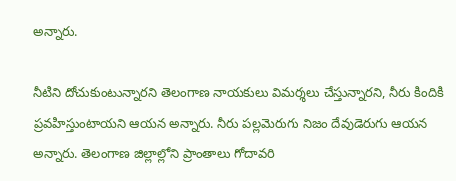అన్నారు.

నీటిని దోచుకుంటున్నారని తెలంగాణ నాయకులు విమర్శలు చేస్తున్నారని, నీరు కిందికి ప్రవహిస్తుంటాయని ఆయన అన్నారు. నీరు పల్లమెరుగు నిజం దేవుడెరుగు ఆయన అన్నారు. తెలంగాణ జిల్లాల్లోని ప్రాంతాలు గోదావరి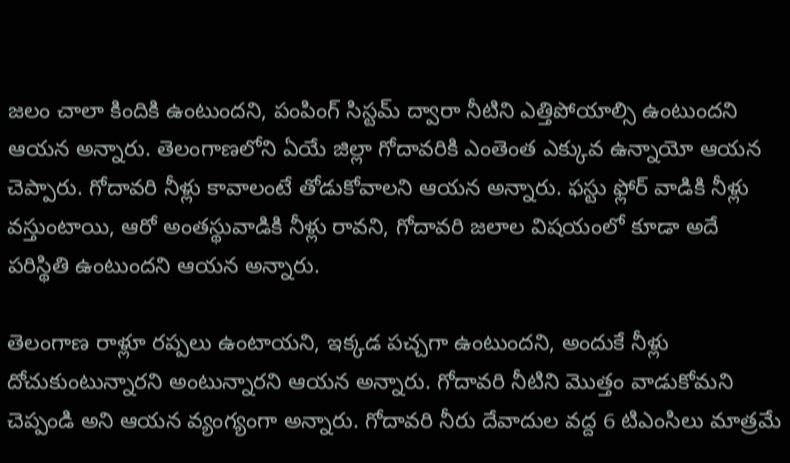జలం చాలా కిందికి ఉంటుందని, పంపింగ్ సిస్టమ్ ద్వారా నీటిని ఎత్తిపోయాల్సి ఉంటుందని ఆయన అన్నారు. తెలంగాణలోని ఏయే జిల్లా గోదావరికి ఎంతెంత ఎక్కువ ఉన్నాయో ఆయన చెప్పారు. గోదావరి నీళ్లు కావాలంటే తోడుకోవాలని ఆయన అన్నారు. ఫస్టు ఫ్లోర్ వాడికి నీళ్లు వస్తుంటాయి, ఆరో అంతస్థువాడికి నీళ్లు రావని, గోదావరి జలాల విషయంలో కూడా అదే పరిస్థితి ఉంటుందని ఆయన అన్నారు.

తెలంగాణ రాళ్లూ రప్పలు ఉంటాయని, ఇక్కడ పచ్చగా ఉంటుందని, అందుకే నీళ్లు దోచుకుంటున్నారని అంటున్నారని ఆయన అన్నారు. గోదావరి నీటిని మొత్తం వాడుకోమని చెప్పండి అని ఆయన వ్యంగ్యంగా అన్నారు. గోదావరి నీరు దేవాదుల వద్ద 6 టిఎంసిలు మాత్రమే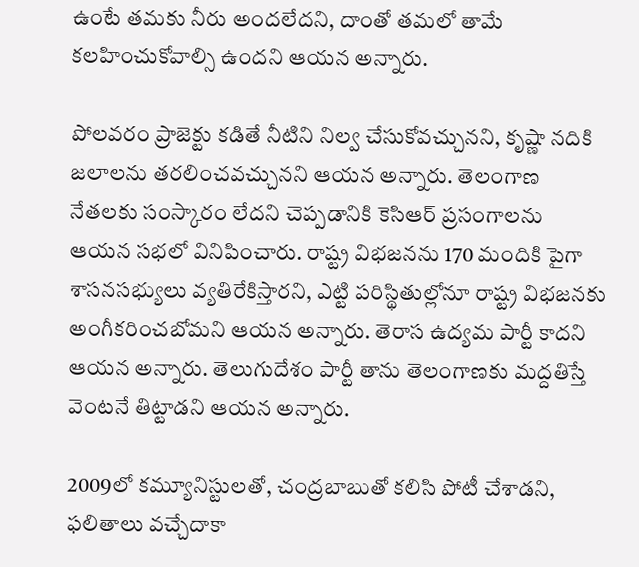ఉంటే తమకు నీరు అందలేదని, దాంతో తమలో తామే కలహించుకోవాల్సి ఉందని ఆయన అన్నారు.

పోలవరం ప్రాజెక్టు కడితే నీటిని నిల్వ చేసుకోవచ్చునని, కృష్ణా నదికి జలాలను తరలించవచ్చునని ఆయన అన్నారు. తెలంగాణ నేతలకు సంస్కారం లేదని చెప్పడానికి కెసిఆర్ ప్రసంగాలను ఆయన సభలో వినిపించారు. రాష్ట్ర విభజనను 170 మందికి పైగా శాసనసభ్యులు వ్యతిరేకిస్తారని, ఎట్టి పరిస్థితుల్లోనూ రాష్ట్ర విభజనకు అంగీకరించబోమని ఆయన అన్నారు. తెరాస ఉద్యమ పార్టీ కాదని ఆయన అన్నారు. తెలుగుదేశం పార్టీ తాను తెలంగాణకు మద్దతిస్తే వెంటనే తిట్టాడని ఆయన అన్నారు.

2009లో కమ్యూనిస్టులతో, చంద్రబాబుతో కలిసి పోటీ చేశాడని, ఫలితాలు వచ్చేదాకా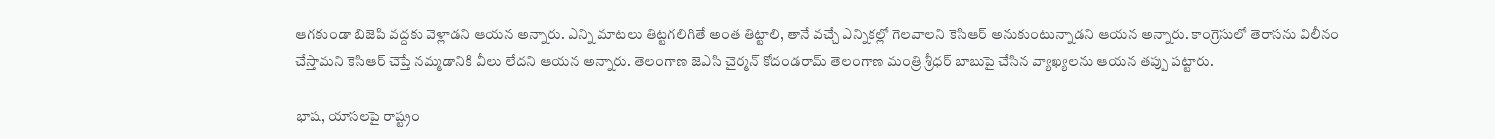ఆగకుండా బిజెపి వద్దకు వెళ్లాడని ఆయన అన్నారు. ఎన్ని మాటలు తిట్టగలిగితే అంత తిట్టాలి, తానే వచ్చే ఎన్నికల్లో గెలవాలని కెసిఆర్ అనుకుంటున్నాడని ఆయన అన్నారు. కాంగ్రెసులో తెరాసను విలీనం చేస్తామని కెసిఆర్ చెప్తే నమ్మడానికి వీలు లేదని ఆయన అన్నారు. తెలంగాణ జెఎసి చైర్మన్ కోదండరామ్ తెలంగాణ మంత్రి శ్రీధర్ బాబుపై చేసిన వ్యాఖ్యలను ఆయన తప్పు పట్టారు.

భాష, యాసలపై రాష్ట్రం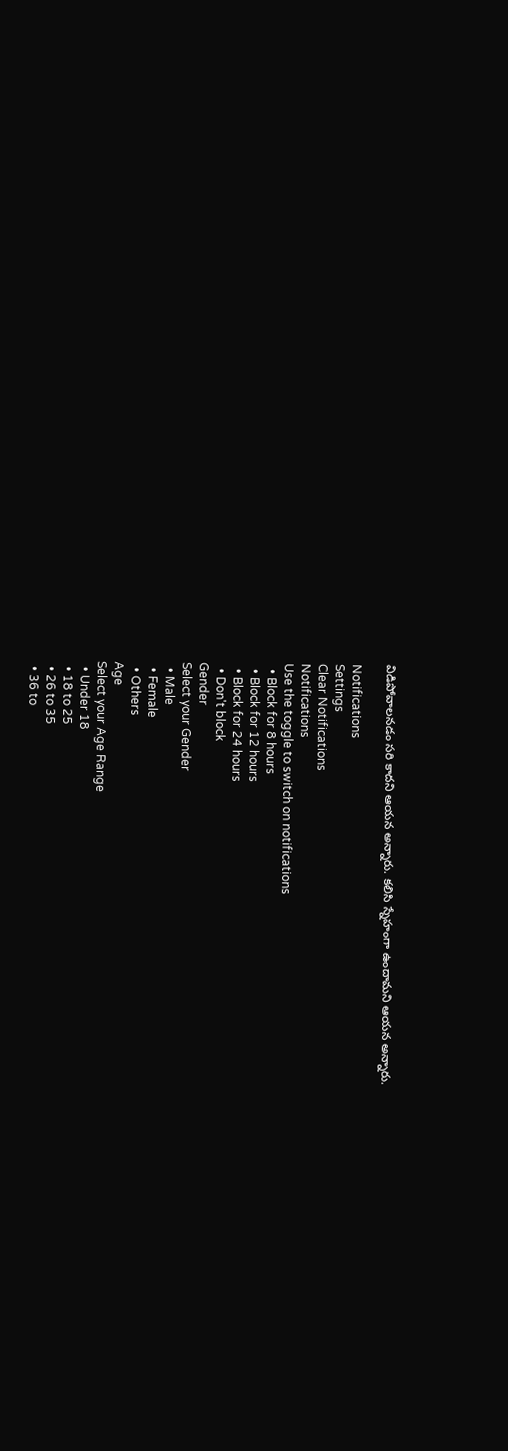విడిపోవాలనడం సరి కాదని ఆయన అన్నారు. కలిసి స్నేహంగా ఉందామని ఆయన అన్నారు.

Notifications
Settings
Clear Notifications
Notifications
Use the toggle to switch on notifications
  • Block for 8 hours
  • Block for 12 hours
  • Block for 24 hours
  • Don't block
Gender
Select your Gender
  • Male
  • Female
  • Others
Age
Select your Age Range
  • Under 18
  • 18 to 25
  • 26 to 35
  • 36 to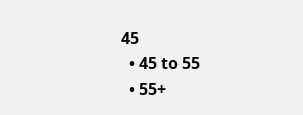45
  • 45 to 55
  • 55+